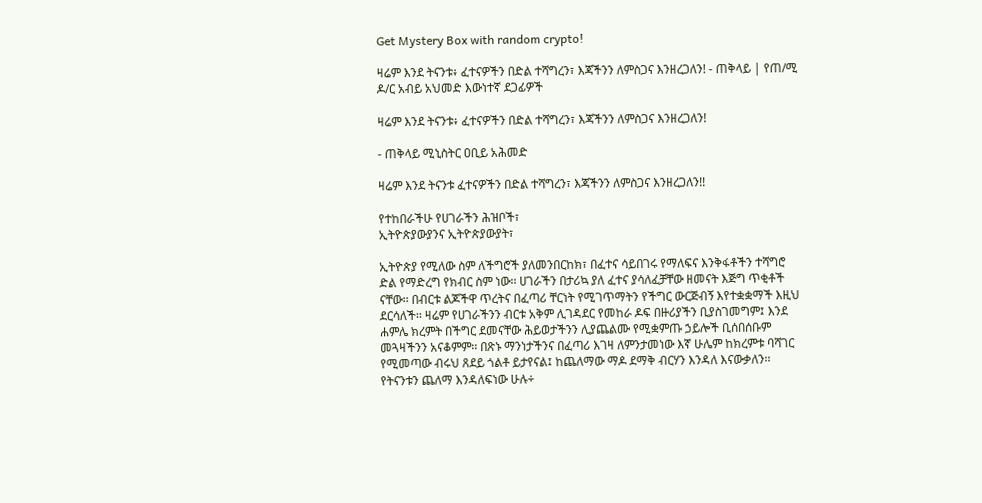Get Mystery Box with random crypto!

ዛሬም እንደ ትናንቱ፥ ፈተናዎችን በድል ተሻግረን፣ እጃችንን ለምስጋና እንዘረጋለን! - ጠቅላይ | የጠ/ሚ ዶ/ር አብይ አህመድ እውነተኛ ደጋፊዎች

ዛሬም እንደ ትናንቱ፥ ፈተናዎችን በድል ተሻግረን፣ እጃችንን ለምስጋና እንዘረጋለን!

- ጠቅላይ ሚኒስትር ዐቢይ አሕመድ

ዛሬም እንደ ትናንቱ ፈተናዎችን በድል ተሻግረን፣ እጃችንን ለምስጋና እንዘረጋለን!!

የተከበራችሁ የሀገራችን ሕዝቦች፣
ኢትዮጵያውያንና ኢትዮጵያውያት፣

ኢትዮጵያ የሚለው ስም ለችግሮች ያለመንበርከክ፣ በፈተና ሳይበገሩ የማለፍና እንቅፋቶችን ተሻግሮ ድል የማድረግ የክብር ስም ነው፡፡ ሀገራችን በታሪኳ ያለ ፈተና ያሳለፈቻቸው ዘመናት እጅግ ጥቂቶች ናቸው፡፡ በብርቱ ልጆችዋ ጥረትና በፈጣሪ ቸርነት የሚገጥማትን የችግር ውርጅብኝ እየተቋቋማች እዚህ ደርሳለች፡፡ ዛሬም የሀገራችንን ብርቱ አቅም ሊገዳደር የመከራ ዶፍ በዙሪያችን ቢያስገመግም፤ እንደ ሐምሌ ክረምት በችግር ደመናቸው ሕይወታችንን ሊያጨልሙ የሚቋምጡ ኃይሎች ቢሰበሰቡም መጓዛችንን አናቆምም፡፡ በጽኑ ማንነታችንና በፈጣሪ እገዛ ለምንታመነው እኛ ሁሌም ከክረምቱ ባሻገር የሚመጣው ብሩህ ጸደይ ጎልቶ ይታየናል፤ ከጨለማው ማዶ ደማቅ ብርሃን እንዳለ እናውቃለን፡፡ የትናንቱን ጨለማ እንዳለፍነው ሁሉ÷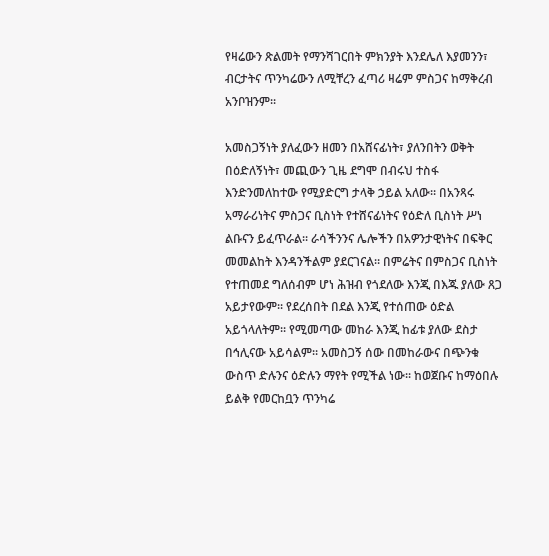የዛሬውን ጽልመት የማንሻገርበት ምክንያት እንደሌለ እያመንን፣ ብርታትና ጥንካሬውን ለሚቸረን ፈጣሪ ዛሬም ምስጋና ከማቅረብ አንቦዝንም፡፡

አመስጋኝነት ያለፈውን ዘመን በአሸናፊነት፣ ያለንበትን ወቅት በዕድለኝነት፣ መጪውን ጊዜ ደግሞ በብሩህ ተስፋ እንድንመለከተው የሚያድርግ ታላቅ ኃይል አለው። በአንጻሩ አማራሪነትና ምስጋና ቢስነት የተሸናፊነትና የዕድለ ቢስነት ሥነ ልቡናን ይፈጥራል፡፡ ራሳችንንና ሌሎችን በአዎንታዊነትና በፍቅር መመልከት እንዳንችልም ያደርገናል። በምሬትና በምስጋና ቢስነት የተጠመደ ግለሰብም ሆነ ሕዝብ የጎደለው እንጂ በእጁ ያለው ጸጋ አይታየውም፡፡ የደረሰበት በደል እንጂ የተሰጠው ዕድል አይጎላለትም፡፡ የሚመጣው መከራ እንጂ ከፊቱ ያለው ደስታ በኅሊናው አይሳልም። አመስጋኝ ሰው በመከራውና በጭንቁ ውስጥ ድሉንና ዕድሉን ማየት የሚችል ነው፡፡ ከወጀቡና ከማዕበሉ ይልቅ የመርከቧን ጥንካሬ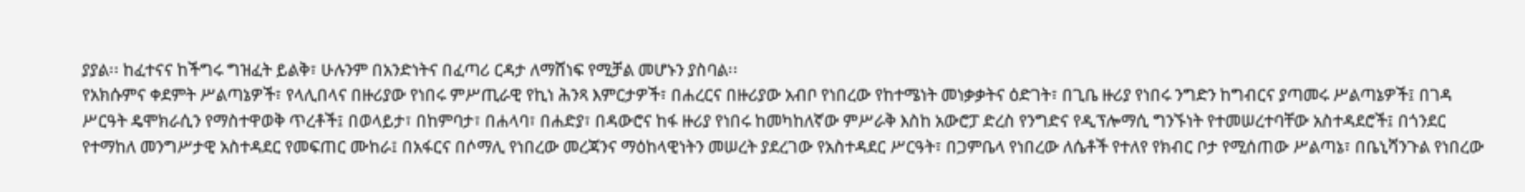ያያል፡፡ ከፈተናና ከችግሩ ግዝፈት ይልቅ፣ ሁሉንም በአንድነትና በፈጣሪ ርዳታ ለማሸነፍ የሚቻል መሆኑን ያስባል፡፡
የአክሱምና ቀደምት ሥልጣኔዎች፣ የላሊበላና በዙሪያው የነበሩ ምሥጢራዊ የኪነ ሕንጻ እምርታዎች፣ በሐረርና በዙሪያው አብቦ የነበረው የከተሜነት መነቃቃትና ዕድገት፣ በጊቤ ዙሪያ የነበሩ ንግድን ከግብርና ያጣመሩ ሥልጣኔዎች፤ በገዳ ሥርዓት ዴሞክራሲን የማስተዋወቅ ጥረቶች፤ በወላይታ፣ በከምባታ፣ በሐላባ፣ በሐድያ፣ በዳውሮና ከፋ ዙሪያ የነበሩ ከመካከለኛው ምሥራቅ እስከ አውሮፓ ድረስ የንግድና የዲፕሎማሲ ግንኙነት የተመሠረተባቸው አስተዳደሮች፤ በጎንደር የተማከለ መንግሥታዊ አስተዳደር የመፍጠር ሙከራ፤ በአፋርና በሶማሊ የነበረው መረጃንና ማዕከላዊነትን መሠረት ያደረገው የአስተዳደር ሥርዓት፣ በጋምቤላ የነበረው ለሴቶች የተለየ የክብር ቦታ የሚሰጠው ሥልጣኔ፣ በቤኒሻንጉል የነበረው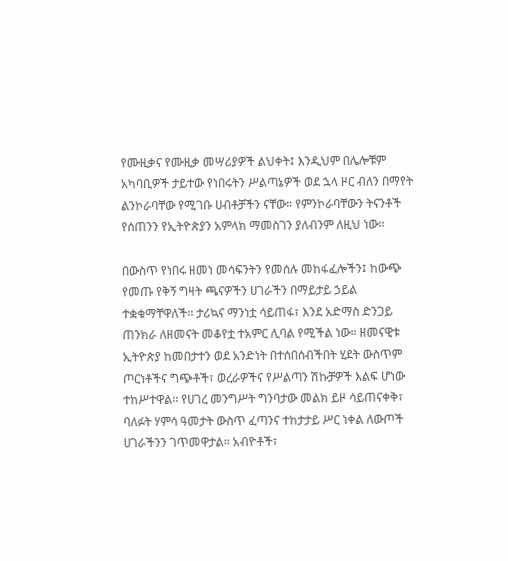የሙዚቃና የሙዚቃ መሣሪያዎች ልህቀት፤ እንዲህም በሌሎቹም አካባቢዎች ታይተው የነበሩትን ሥልጣኔዎች ወደ ኋላ ዞር ብለን በማየት ልንኮራባቸው የሚገቡ ሀብቶቻችን ናቸው። የምንኮራባቸውን ትናንቶች የሰጠንን የኢትዮጵያን አምላክ ማመስገን ያለብንም ለዚህ ነው፡፡

በውስጥ የነበሩ ዘመነ መሳፍንትን የመሰሉ መከፋፈሎችን፤ ከውጭ የመጡ የቅኝ ግዛት ጫናዎችን ሀገራችን በማይታይ ኃይል ተቋቁማቸዋለች፡፡ ታሪኳና ማንነቷ ሳይጠፋ፣ እንደ አድማስ ድንጋይ ጠንክራ ለዘመናት መቆየቷ ተአምር ሊባል የሚችል ነው። ዘመናዊቱ ኢትዮጵያ ከመበታተን ወደ አንድነት በተሰበሰብችበት ሂደት ውስጥም ጦርነቶችና ግጭቶች፣ ወረራዎችና የሥልጣን ሽኩቻዎች እልፍ ሆነው ተከሥተዋል፡፡ የሀገረ መንግሥት ግንባታው መልክ ይዞ ሳይጠናቀቅ፣ ባለፉት ሃምሳ ዓመታት ውስጥ ፈጣንና ተከታታይ ሥር ነቀል ለውጦች ሀገራችንን ገጥመዋታል፡፡ አብዮቶች፣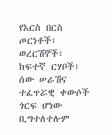የእርስ በርስ ጦርነቶች፣ ወረርሽኞች፣ ከፍተኛ ርሃቦች፣ ሰው ሠራሽና ተፈጥሯዊ ቀውሶች ጎርፍ ሆነው ቢግተለተሉም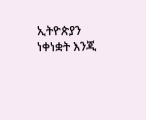ኢትዮጵያን ነቀነቋት እንጂ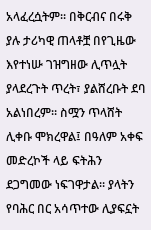አላፈረሷትም፡፡ በቅርብና በሩቅ ያሉ ታሪካዊ ጠላቶቿ በየጊዜው እየተነሡ ገዝግዘው ሊጥሏት ያላደረጉት ጥረት፣ ያልሸረቡት ደባ አልነበረም። ስሟን ጥላሸት ሊቀቡ ሞክረዋል፤ በዓለም አቀፍ መድረኮች ላይ ፍትሕን ደጋግመው ነፍገዋታል። ያላትን የባሕር በር አሳጥተው ሊያፍኗት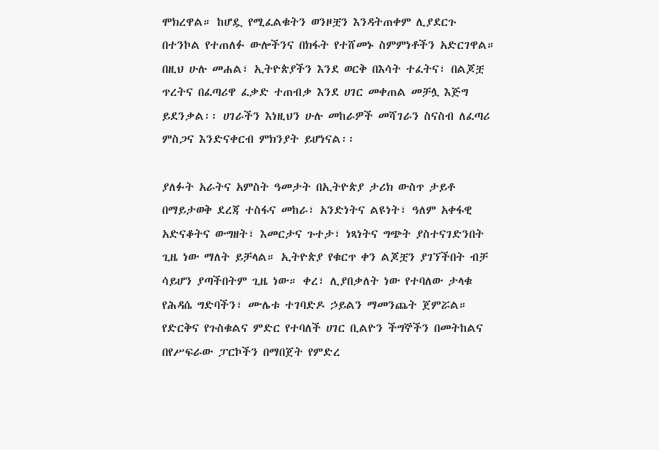ሞክረዋል። ከሆዷ የሚፈልቁትን ወንዞቿን እንዳትጠቀም ሊያደርጉ በተንኮል የተጠለፉ ውሎችንና በክፋት የተሸመኑ ስምምነቶችን አድርገዋል። በዚህ ሁሉ መሐል፣ ኢትዮጵያችን እንደ ወርቅ በእሳት ተፈትና፣ በልጆቿ ጥረትና በፈጣሪዋ ፈቃድ ተጠብቃ እንደ ሀገር መቀጠል መቻሏ እጅግ ይደንቃል፡፡ ሀገራችን እነዚህን ሁሉ መከራዎች መሻገራን ስናስብ ለፈጣሪ ምስጋና እንድናቀርብ ምክንያት ይሆነናል፡፡

ያለፉት አራትና አምስት ዓመታት በኢትዮጵያ ታሪክ ውስጥ ታይቶ በማይታወቅ ደረጃ ተስፋና መከራ፣ አንድነትና ልዩነት፣ ዓለም አቀፋዊ አድናቆትና ውግዘት፣ እመርታና ጉተታ፣ ነጻነትና ግጭት ያስተናገድንበት ጊዜ ነው ማለት ይቻላል። ኢትዮጵያ የቁርጥ ቀን ልጆቿን ያገኘችበት ብቻ ሳይሆን ያጣችበትም ጊዜ ነው። ቀረ፣ ሊያበቃለት ነው የተባለው ታላቁ የሕዳሴ ግድባችን፣ ሙሌቱ ተገባድዶ ኃይልን ማመንጨት ጀምሯል። የድርቅና የጉስቁልና ምድር የተባለች ሀገር ቢልዮን ችግኞችን በመትከልና በየሥፍራው ፓርኮችን በማበጀት የምድረ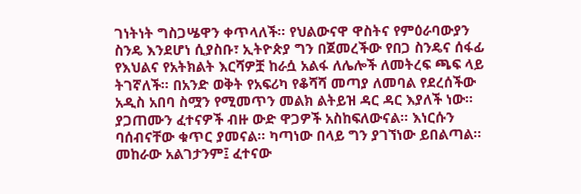ገነትነት ግስጋሤዋን ቀጥላለች። የህልውናዋ ዋስትና የምዕራባውያን ስንዴ እንደሆነ ሲያስቡ፣ ኢትዮጵያ ግን በጀመረችው የበጋ ስንዴና ሰፋፊ የእህልና የአትክልት እርሻዎቿ ከራሷ አልፋ ለሌሎች ለመትረፍ ጫፍ ላይ ትገኛለች። በአንድ ወቅት የአፍሪካ የቆሻሻ መጣያ ለመባል የደረሰችው አዲስ አበባ ስሟን የሚመጥን መልክ ልትይዝ ዳር ዳር እያለች ነው፡፡ ያጋጠሙን ፈተናዎች ብዙ ውድ ዋጋዎች አስከፍለውናል፡፡ እነርሱን ባሰብናቸው ቁጥር ያመናል፡፡ ካጣነው በላይ ግን ያገኘነው ይበልጣል፡፡ መከራው አልገታንም፤ ፈተናው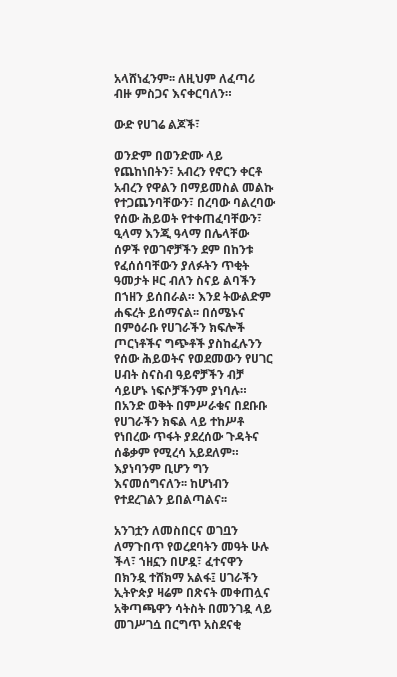አላሸነፈንም፡፡ ለዚህም ለፈጣሪ ብዙ ምስጋና እናቀርባለን።

ውድ የሀገሬ ልጆች፣

ወንድም በወንድሙ ላይ የጨከነበትን፣ አብረን የኖርን ቀርቶ አብረን የዋልን በማይመስል መልኩ የተጋጨንባቸውን፣ በረባው ባልረባው የሰው ሕይወት የተቀጠፈባቸውን፣ ዒላማ እንጂ ዓላማ በሌላቸው ሰዎች የወገኖቻችን ደም በከንቱ የፈሰሰባቸውን ያለፉትን ጥቂት ዓመታት ዞር ብለን ስናይ ልባችን በኀዘን ይሰበራል። እንደ ትውልድም ሐፍረት ይሰማናል፡፡ በሰሜኑና በምዕራቡ የሀገራችን ክፍሎች ጦርነቶችና ግጭቶች ያስከፈሉንን የሰው ሕይወትና የወደመውን የሀገር ሀብት ስናስብ ዓይኖቻችን ብቻ ሳይሆኑ ነፍሶቻችንም ያነባሉ። በአንድ ወቅት በምሥራቁና በደቡቡ የሀገራችን ክፍል ላይ ተከሥቶ የነበረው ጥፋት ያደረሰው ጉዳትና ሰቆቃም የሚረሳ አይደለም። እያነባንም ቢሆን ግን እናመሰግናለን፡፡ ከሆነብን የተደረገልን ይበልጣልና፡፡

አንገቷን ለመስበርና ወገቧን ለማጉበጥ የወረደባትን መዓት ሁሉ ችላ፣ ኀዘኗን በሆዷ፣ ፈተናዋን በክንዷ ተሸክማ አልፋ፤ ሀገራችን ኢትዮጵያ ዛሬም በጽናት መቀጠሏና አቅጣጫዋን ሳትስት በመንገዷ ላይ መገሥገሷ በርግጥ አስደናቂ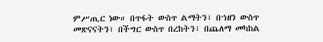ምሥጢር ነው። በጥፋት ውስጥ ልማትን፣ በኀዘን ውስጥ መጽናናትን፣ በችግር ውስጥ በረከትን፣ በጨለማ መካከል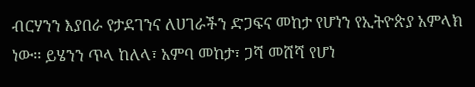ብርሃንን እያበራ የታደገንና ለሀገራችን ድጋፍና መከታ የሆነን የኢትዮጵያ አምላክ ነው፡፡ ይሄንን ጥላ ከለላ፣ አምባ መከታ፣ ጋሻ መሸሻ የሆነ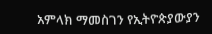አምላክ ማመስገን የኢትዮጵያውያን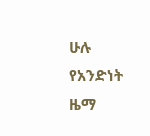ሁሉ የአንድነት ዜማ